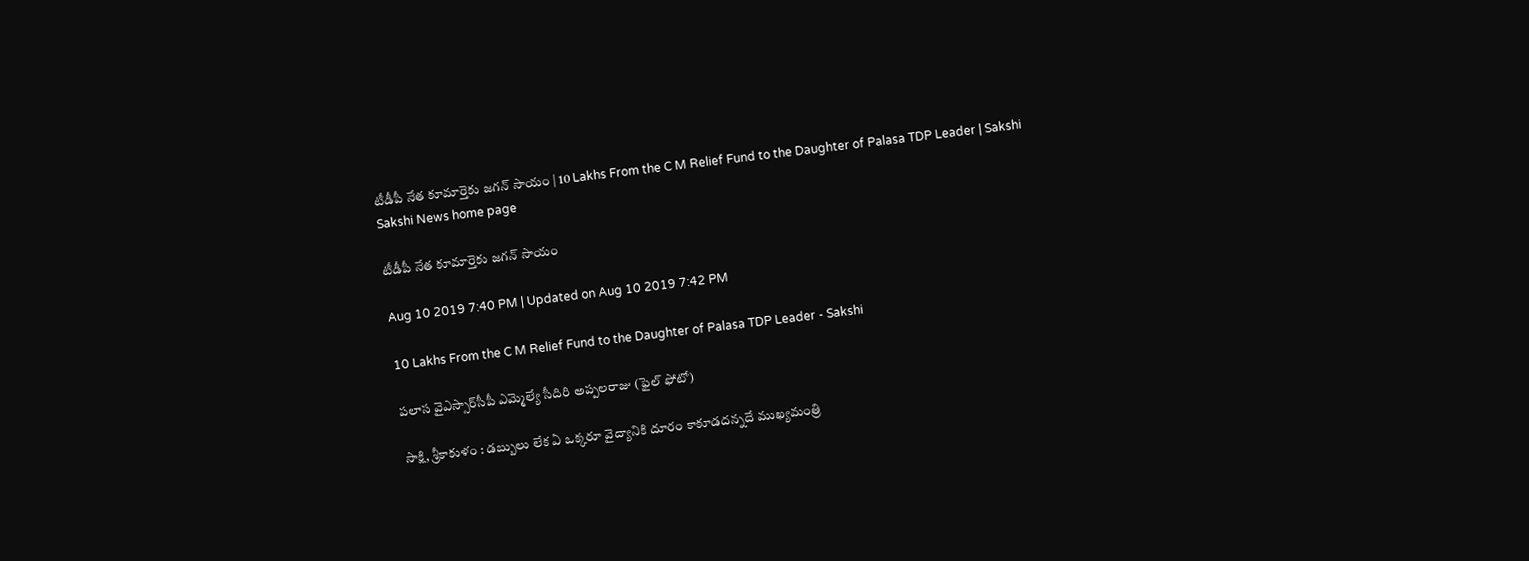టీడీపీ నేత కూమార్తెకు జగన్‌ సాయం | 10 Lakhs From the C M Relief Fund to the Daughter of Palasa TDP Leader | Sakshi
Sakshi News home page

టీడీపీ నేత కూమార్తెకు జగన్‌ సాయం

Aug 10 2019 7:40 PM | Updated on Aug 10 2019 7:42 PM

10 Lakhs From the C M Relief Fund to the Daughter of Palasa TDP Leader - Sakshi

పలాస వైఎస్సార్‌సీపీ ఎమ్మెల్యే సీదిరి అప్పలరాజు (ఫైల్‌ ఫోటో)

సాక్షి, శ్రీకాకుళం : డబ్బులు లేక ఏ ఒక్కరూ వైద్యానికి దూరం కాకూడదన్నదే ముఖ్యమంత్రి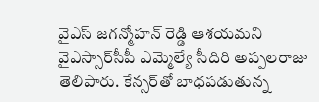వైఎస్‌ జగన్మోహన్‌ రెడ్డి ఆశయమని వైఎస్సార్‌సీపీ ఎమ్మెల్యే సీదిరి అప్పలరాజు తెలిపారు. కేన్సర్‌తో బాధపడుతున్న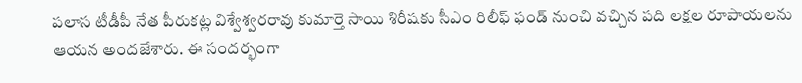పలాస టీడీపీ నేత పీరుకట్ల విశ్వేశ్వరరావు కుమార్తె సాయి శిరీషకు సీఎం రిలీఫ్‌ ఫండ్‌ నుంచి వచ్చిన పది లక్షల రూపాయలను ఆయన అందజేశారు. ఈ సందర్భంగా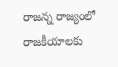రాజన్న రాజ్యంలో రాజకీయాలకు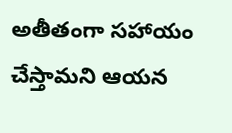అతీతంగా సహాయం చేస్తామని ఆయన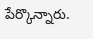పేర్కొన్నారు.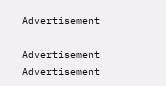Advertisement

Advertisement
Advertisement